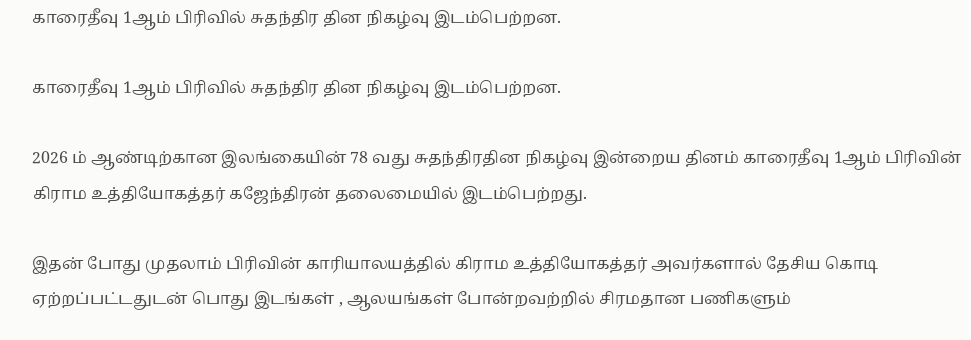காரைதீவு 1ஆம் பிரிவில் சுதந்திர தின நிகழ்வு இடம்பெற்றன.

காரைதீவு 1ஆம் பிரிவில் சுதந்திர தின நிகழ்வு இடம்பெற்றன.

2026 ம் ஆண்டிற்கான இலங்கையின் 78 வது சுதந்திரதின நிகழ்வு இன்றைய தினம் காரைதீவு 1ஆம் பிரிவின் கிராம உத்தியோகத்தர் கஜேந்திரன் தலைமையில் இடம்பெற்றது.

இதன் போது முதலாம் பிரிவின் காரியாலயத்தில் கிராம உத்தியோகத்தர் அவர்களால் தேசிய கொடி ஏற்றப்பட்டதுடன் பொது இடங்கள் , ஆலயங்கள் போன்றவற்றில் சிரமதான பணிகளும்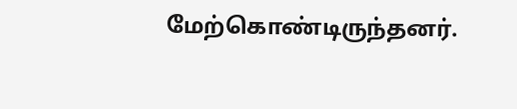மேற்கொண்டிருந்தனர்.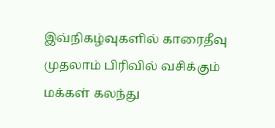இவ்நிகழ்வுகளில் காரைதீவு முதலாம் பிரிவில் வசிக்கும் மக்கள் கலந்து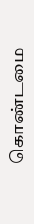கொண்டமை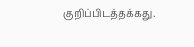குறிப்பிடத்தக்கது.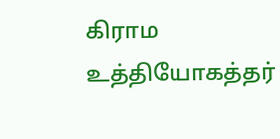கிராம உத்தியோகத்தர்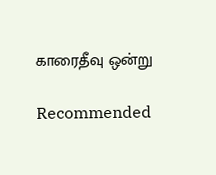காரைதீவு ஒன்று

Recommended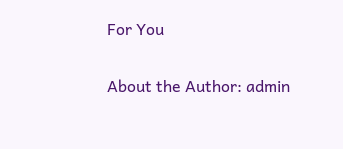For You

About the Author: admin